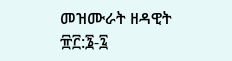መዝሙራት ዘዳዊት ፹፫:፮-፯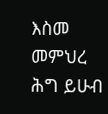እስመ መምህረ ሕግ ይሁብ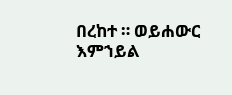በረከተ ። ወይሐውር እምኀይል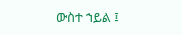ውስተ ኀይል ፤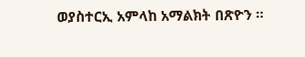ወያስተርኢ አምላከ አማልክት በጽዮን ።